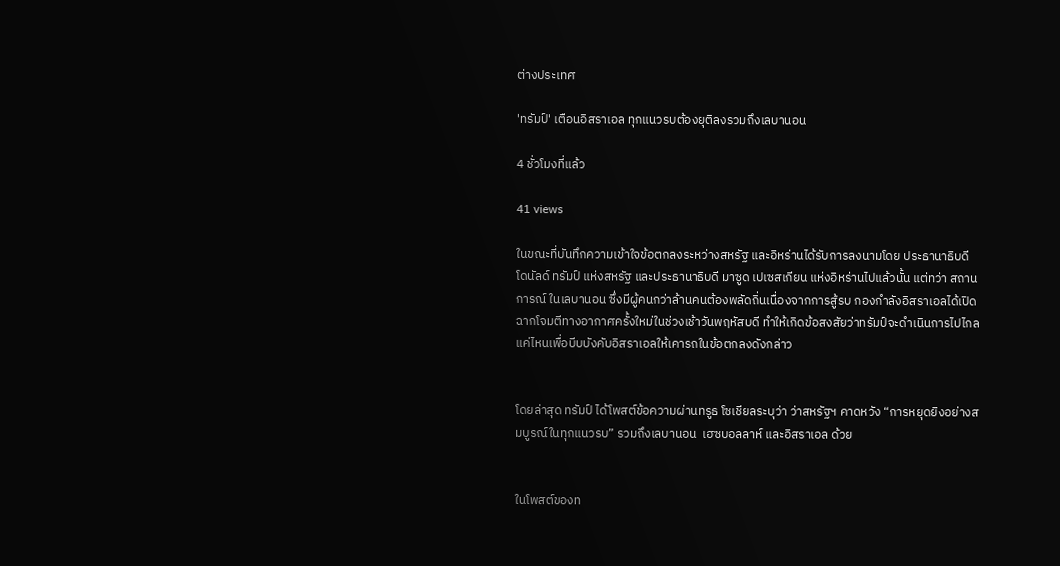ต่างประเทศ

'ทรัมป์' เตือนอิสราเอล ทุกแนวรบต้องยุติลงรวมถึงเลบานอน

4 ชั่วโมงที่แล้ว

41 views

ในขณะที่บันทึกความเข้าใจข้อตกลงระหว่างสหรัฐ และอิหร่านได้รับการลงนามโดย ประธานาธิบดี โดนัลด์ ทรัมป์ แห่งสหรัฐ และประธานาธิบดี มาซูด เปเซสเกียน แห่งอิหร่านไปแล้วนั้น แต่ทว่า สถานการณ์ ในเลบานอน ซึ่งมีผู้คนกว่าล้านคนต้องพลัดถิ่นเนื่องจากการสู้รบ กองกำลังอิสราเอลได้เปิดฉากโจมตีทางอากาศครั้งใหม่ในช่วงเช้าวันพฤหัสบดี ทำให้เกิดข้อสงสัยว่าทรัมป์จะดำเนินการไปไกลแค่ไหนเพื่อบีบบังคับอิสราเอลให้เคารถในข้อตกลงดังกล่าว


โดยล่าสุด ทรัมป์ ได้โพสต์ข้อความผ่านทรูธ โซเชียลระบุว่า ว่าสหรัฐฯ คาดหวัง “การหยุดยิงอย่างสมบูรณ์ในทุกแนวรบ” รวมถึงเลบานอน  เฮซบอลลาห์ และอิสราเอล ด้วย


ในโพสต์ของท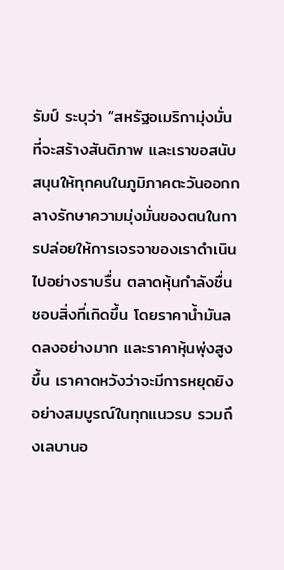รัมป์ ระบุว่า “สหรัฐอเมริกามุ่งมั่นที่จะสร้างสันติภาพ และเราขอสนับสนุนให้ทุกคนในภูมิภาคตะวันออกกลางรักษาความมุ่งมั่นของตนในการปล่อยให้การเจรจาของเราดำเนินไปอย่างราบรื่น ตลาดหุ้นกำลังชื่นชอบสิ่งที่เกิดขึ้น โดยราคาน้ำมันลดลงอย่างมาก และราคาหุ้นพุ่งสูงขึ้น เราคาดหวังว่าจะมีการหยุดยิงอย่างสมบูรณ์ในทุกแนวรบ รวมถึงเลบานอ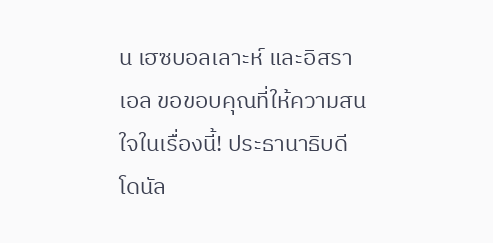น เฮซบอลเลาะห์ และอิสราเอล ขอขอบคุณที่ให้ความสนใจในเรื่องนี้! ประธานาธิบดีโดนัล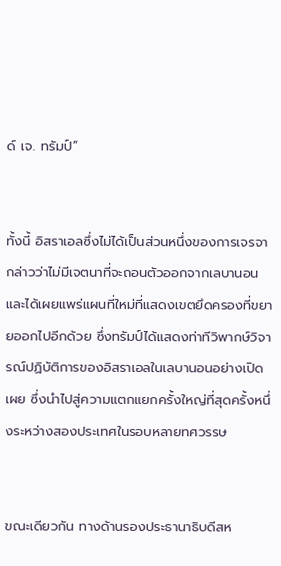ด์ เจ. ทรัมป์”


ทั้งนี้ อิสราเอลซึ่งไม่ได้เป็นส่วนหนึ่งของการเจรจา กล่าวว่าไม่มีเจตนาที่จะถอนตัวออกจากเลบานอน และได้เผยแพร่แผนที่ใหม่ที่แสดงเขตยึดครองที่ขยายออกไปอีกด้วย ซึ่งทรัมป์ได้แสดงท่าทีวิพากษ์วิจารณ์ปฏิบัติการของอิสราเอลในเลบานอนอย่างเปิดเผย ซึ่งนำไปสู่ความแตกแยกครั้งใหญ่ที่สุดครั้งหนึ่งระหว่างสองประเทศในรอบหลายทศวรรษ


ขณะเดียวกัน ทางด้านรองประธานาธิบดีสห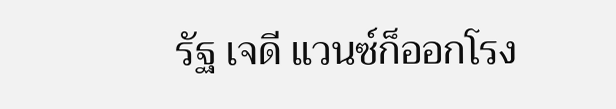รัฐ เจดี แวนซ์ก็ออกโรง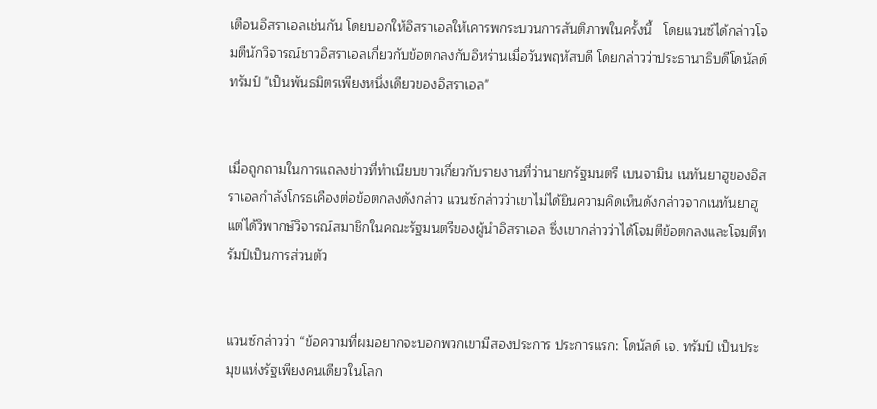เตือนอิสราเอลเช่นกัน โดยบอกให้อิสราเอลให้เคารพกระบวนการสันติภาพในครั้งนี้   โดยแวนซ์ได้กล่าวโจมตีนักวิจารณ์ชาวอิสราเอลเกี่ยวกับข้อตกลงกับอิหร่านเมื่อวันพฤหัสบดี โดยกล่าวว่าประธานาธิบดีโดนัลด์ ทรัมป์ "เป็นพันธมิตรเพียงหนึ่งเดียวของอิสราเอล"


เมื่อถูกถามในการแถลงข่าวที่ทำเนียบขาวเกี่ยวกับรายงานที่ว่านายกรัฐมนตรี เบนจามิน เนทันยาฮูของอิสราเอลกำลังโกรธเคืองต่อข้อตกลงดังกล่าว แวนซ์กล่าวว่าเขาไม่ได้ยินความคิดเห็นดังกล่าวจากเนทันยาฮู แต่ได้วิพากษ์วิจารณ์สมาชิกในคณะรัฐมนตรีของผู้นำอิสราเอล ซึ่งเขากล่าวว่าได้โจมตีข้อตกลงและโจมตีทรัมป์เป็นการส่วนตัว


แวนซ์กล่าวว่า “ข้อความที่ผมอยากจะบอกพวกเขามีสองประการ ประการแรก: โดนัลด์ เจ. ทรัมป์ เป็นประมุขแห่งรัฐเพียงคนเดียวในโลก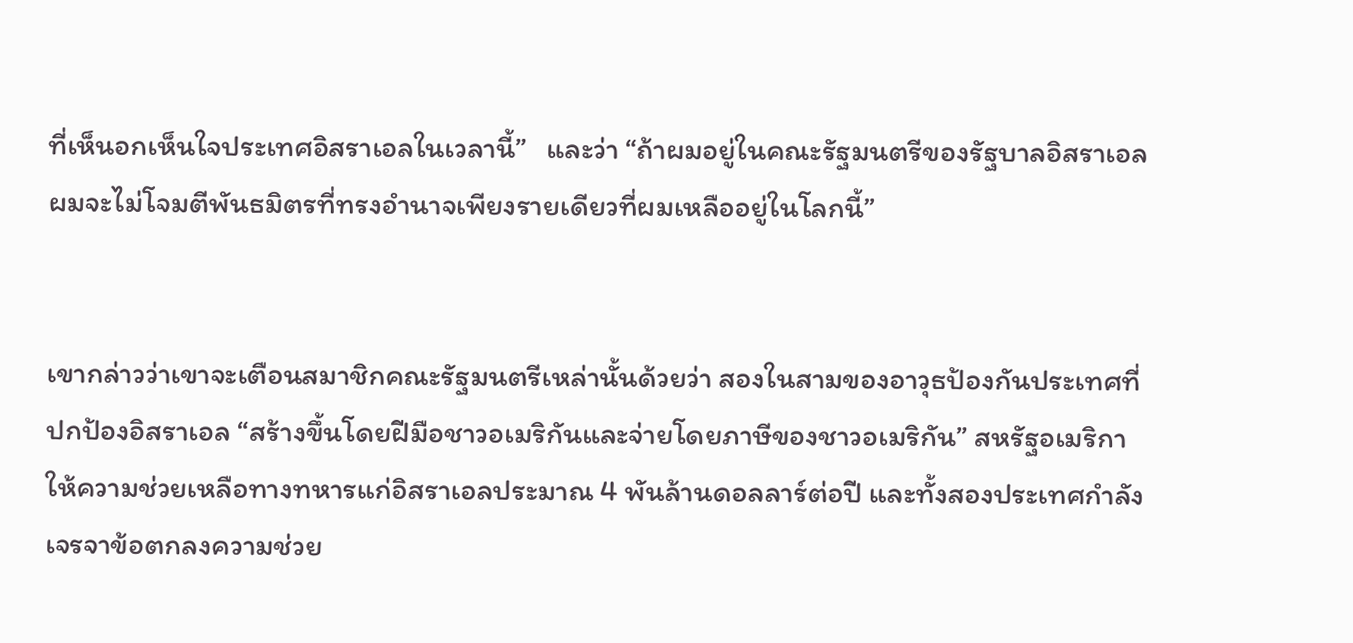ที่เห็นอกเห็นใจประเทศอิสราเอลในเวลานี้”   และว่า “ถ้าผมอยู่ในคณะรัฐมนตรีของรัฐบาลอิสราเอล ผมจะไม่โจมตีพันธมิตรที่ทรงอำนาจเพียงรายเดียวที่ผมเหลืออยู่ในโลกนี้”


เขากล่าวว่าเขาจะเตือนสมาชิกคณะรัฐมนตรีเหล่านั้นด้วยว่า สองในสามของอาวุธป้องกันประเทศที่ปกป้องอิสราเอล “สร้างขึ้นโดยฝีมือชาวอเมริกันและจ่ายโดยภาษีของชาวอเมริกัน” สหรัฐอเมริกาให้ความช่วยเหลือทางทหารแก่อิสราเอลประมาณ 4 พันล้านดอลลาร์ต่อปี และทั้งสองประเทศกำลังเจรจาข้อตกลงความช่วย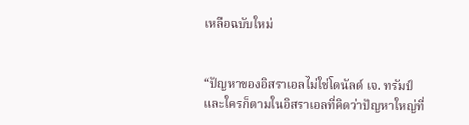เหลือฉบับใหม่


“ปัญหาของอิสราเอลไม่ใช่โดนัลด์ เจ. ทรัมป์ และใครก็ตามในอิสราเอลที่คิดว่าปัญหาใหญ่ที่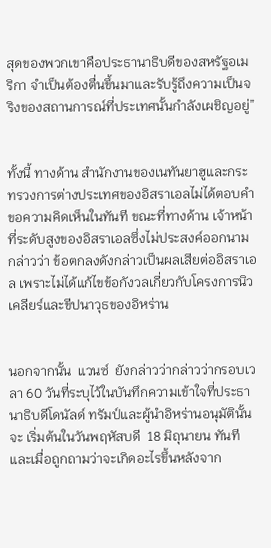สุดของพวกเขาคือประธานาธิบดีของสหรัฐอเมริกา จำเป็นต้องตื่นขึ้นมาและรับรู้ถึงความเป็นจริงของสถานการณ์ที่ประเทศนั้นกำลังเผชิญอยู่”


ทั้งนี้ ทางด้าน สำนักงานของเนทันยาฮูและกระทรวงการต่างประเทศของอิสราเอลไม่ได้ตอบคำขอความคิดเห็นในทันที ขณะที่ทางด้าน เจ้าหน้าที่ระดับสูงของอิสราเอลซึ่งไม่ประสงค์ออกนามกล่าวว่า ข้อตกลงดังกล่าวเป็นผลเสียต่ออิสราเอล เพราะไม่ได้แก้ไขข้อกังวลเกี่ยวกับโครงการนิวเคลียร์และขีปนาวุธของอิหร่าน


นอกจากนั้น  แวนซ์  ยังกล่าวว่ากล่าวว่ากรอบเวลา 60 วันที่ระบุไว้ในบันทึกความเข้าใจที่ประธานาธิบดีโดนัลด์ ทรัมป์และผู้นำอิหร่านอนุมัตินั้นจะ เริ่มต้นในวันพฤหัสบดี  18 มิถุนายน ทันที  และเมื่อถูกถามว่าจะเกิดอะไรขึ้นหลังจาก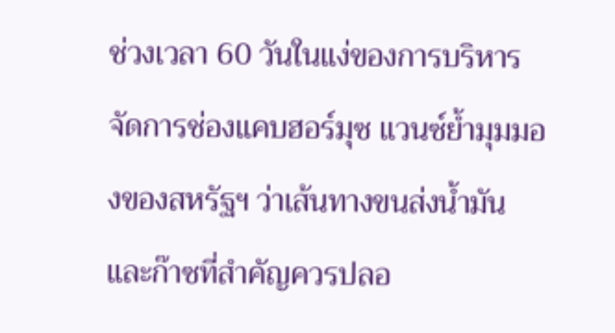ช่วงเวลา 60 วันในแง่ของการบริหารจัดการช่องแคบฮอร์มุซ แวนซ์ย้ำมุมมองของสหรัฐฯ ว่าเส้นทางขนส่งน้ำมันและก๊าซที่สำคัญควรปลอ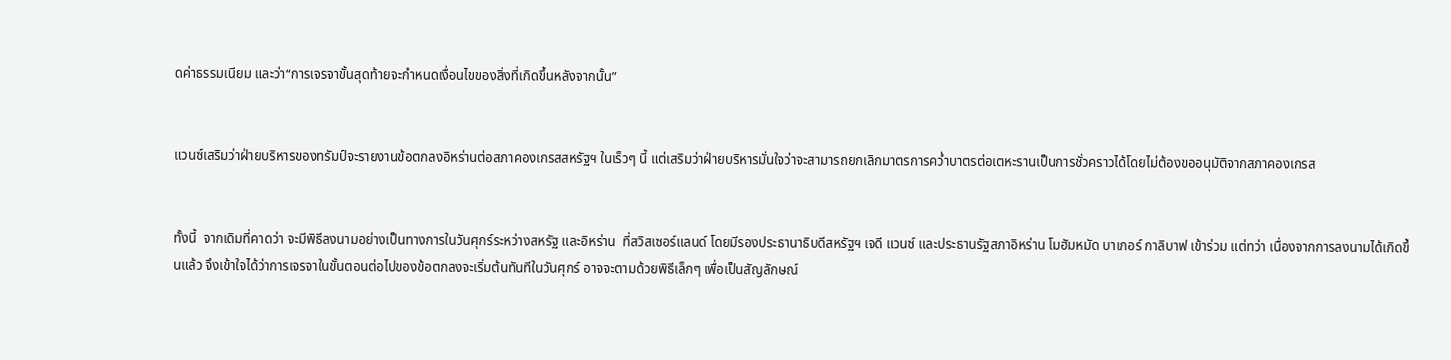ดค่าธรรมเนียม และว่า“การเจรจาขั้นสุดท้ายจะกำหนดเงื่อนไขของสิ่งที่เกิดขึ้นหลังจากนั้น”


แวนซ์เสริมว่าฝ่ายบริหารของทรัมป์จะรายงานข้อตกลงอิหร่านต่อสภาคองเกรสสหรัฐฯ ในเร็วๆ นี้ แต่เสริมว่าฝ่ายบริหารมั่นใจว่าจะสามารถยกเลิกมาตรการคว่ำบาตรต่อเตหะรานเป็นการชั่วคราวได้โดยไม่ต้องขออนุมัติจากสภาคองเกรส


ทั้งนี้  จากเดิมที่คาดว่า จะมีพิธีลงนามอย่างเป็นทางการในวันศุกร์ระหว่างสหรัฐ และอิหร่าน  ที่สวิสเซอร์แลนด์ โดยมีรองประธานาธิบดีสหรัฐฯ เจดี แวนซ์ และประธานรัฐสภาอิหร่าน โมฮัมหมัด บาเกอร์ กาลิบาฟ เข้าร่วม แต่ทว่า เนื่องจากการลงนามได้เกิดขึ้นแล้ว จึงเข้าใจได้ว่าการเจรจาในขั้นตอนต่อไปของข้อตกลงจะเริ่มต้นทันทีในวันศุกร์ อาจจะตามด้วยพิธีเล็กๆ เพื่อเป็นสัญลักษณ์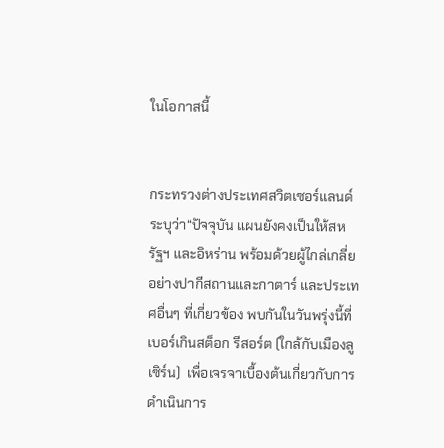ในโอกาสนี้


กระทรวงต่างประเทศสวิตเซอร์แลนด์ระบุว่า“ปัจจุบัน แผนยังคงเป็นให้สหรัฐฯ และอิหร่าน พร้อมด้วยผู้ไกล่เกลี่ยอย่างปากีสถานและกาตาร์ และประเทศอื่นๆ ที่เกี่ยวข้อง พบกันในวันพรุ่งนี้ที่  เบอร์เกินสต็อก รีสอร์ต (ใกล้กับเมืองลูเซิร์น)  เพื่อเจรจาเบื้องต้นเกี่ยวกับการดำเนินการ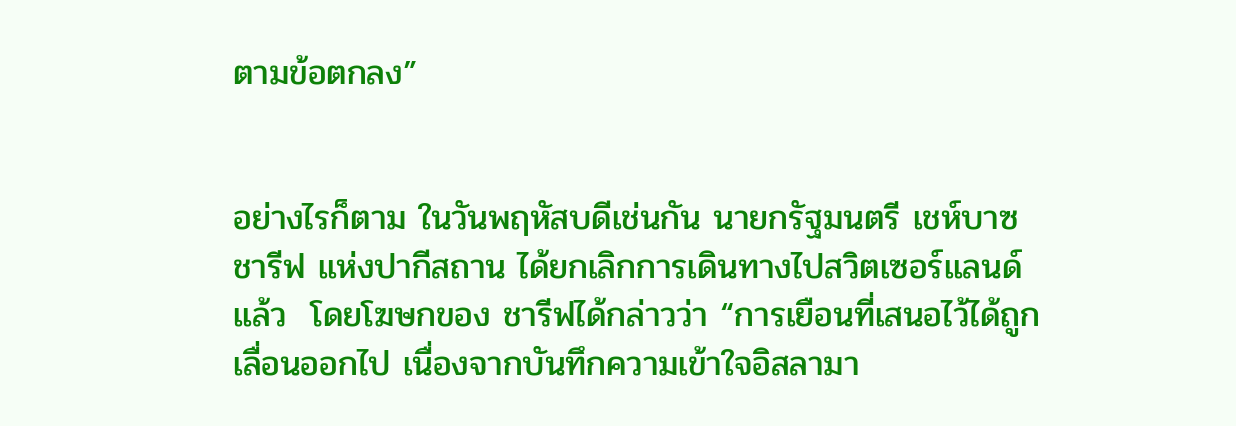ตามข้อตกลง”


อย่างไรก็ตาม ในวันพฤหัสบดีเช่นกัน นายกรัฐมนตรี เชห์บาซ ชารีฟ แห่งปากีสถาน ได้ยกเลิกการเดินทางไปสวิตเซอร์แลนด์ แล้ว  โดยโฆษกของ ชารีฟได้กล่าวว่า “การเยือนที่เสนอไว้ได้ถูกเลื่อนออกไป เนื่องจากบันทึกความเข้าใจอิสลามา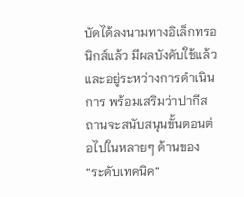บัดได้ลงนามทางอิเล็กทรอนิกส์แล้ว มีผลบังคับใช้แล้ว และอยู่ระหว่างการดำเนินการ พร้อมเสริมว่าปากีสถานจะสนับสนุนขั้นตอนต่อไปในหลายๆ ด้านของ “ระดับเทคนิค”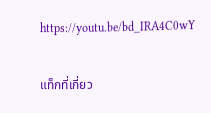https://youtu.be/bd_IRA4C0wY

แท็กที่เกี่ยว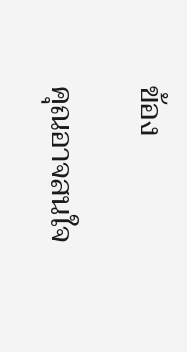ข้อง

คุณอาจสนใจ